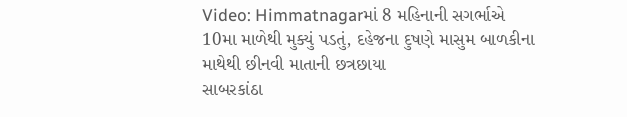Video: Himmatnagarમાં 8 મહિનાની સગર્ભાએ 10મા માળેથી મુક્યું પડતું, દહેજના દુષણે માસુમ બાળકીના માથેથી છીનવી માતાની છત્રછાયા
સાબરકાંઠા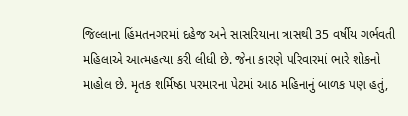જિલ્લાના હિંમતનગરમાં દહેજ અને સાસરિયાના ત્રાસથી 35 વર્ષીય ગર્ભવતી મહિલાએ આત્મહત્યા કરી લીધી છે. જેના કારણે પરિવારમાં ભારે શોકનો માહોલ છે. મૃતક શર્મિષ્ઠા પરમારના પેટમાં આઠ મહિનાનું બાળક પણ હતું,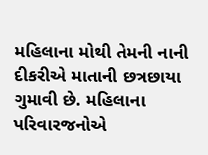મહિલાના મોથી તેમની નાની દીકરીએ માતાની છત્રછાયા ગુમાવી છે. મહિલાના પરિવારજનોએ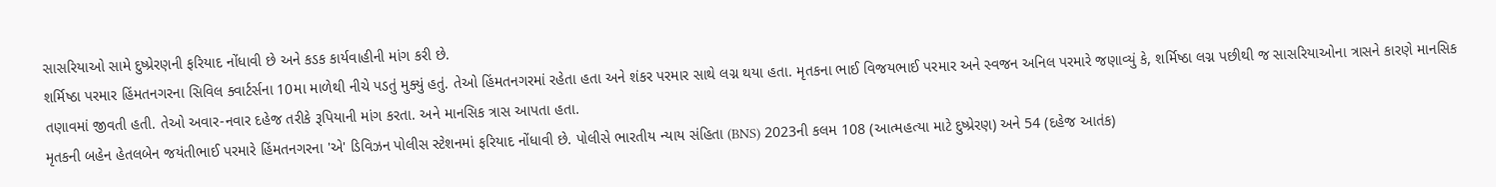સાસરિયાઓ સામે દુષ્પ્રેરણની ફરિયાદ નોંધાવી છે અને કડક કાર્યવાહીની માંગ કરી છે.
શર્મિષ્ઠા પરમાર હિંમતનગરના સિવિલ ક્વાર્ટર્સના 10મા માળેથી નીચે પડતું મુક્યું હતું. તેઓ હિંમતનગરમાં રહેતા હતા અને શંકર પરમાર સાથે લગ્ન થયા હતા. મૃતકના ભાઈ વિજયભાઈ પરમાર અને સ્વજન અનિલ પરમારે જણાવ્યું કે, શર્મિષ્ઠા લગ્ન પછીથી જ સાસરિયાઓના ત્રાસને કારણે માનસિક તણાવમાં જીવતી હતી. તેઓ અવાર-નવાર દહેજ તરીકે રૂપિયાની માંગ કરતા. અને માનસિક ત્રાસ આપતા હતા.
મૃતકની બહેન હેતલબેન જયંતીભાઈ પરમારે હિંમતનગરના 'એ' ડિવિઝન પોલીસ સ્ટેશનમાં ફરિયાદ નોંધાવી છે. પોલીસે ભારતીય ન્યાય સંહિતા (BNS) 2023ની કલમ 108 (આત્મહત્યા માટે દુષ્પ્રેરણ) અને 54 (દહેજ આતંક)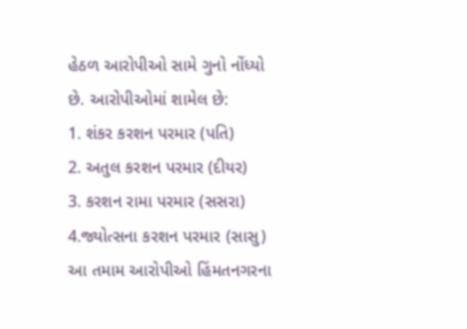હેઠળ આરોપીઓ સામે ગુનો નોંધ્યો છે. આરોપીઓમાં શામેલ છે:
1. શંકર કરશન પરમાર (પતિ)
2. અતુલ કરશન પરમાર (દીયર)
3. કરશન રામા પરમાર (સસરા)
4.જ્યોત્સના કરશન પરમાર (સાસુ)
આ તમામ આરોપીઓ હિંમતનગરના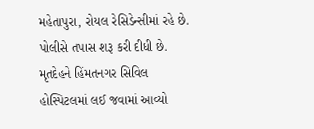મહેતાપુરા, રોયલ રેસિડેન્સીમાં રહે છે. પોલીસે તપાસ શરૂ કરી દીધી છે. મૃતદેહને હિંમતનગર સિવિલ હોસ્પિટલમાં લઈ જવામાં આવ્યો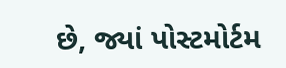છે, જ્યાં પોસ્ટમોર્ટમ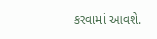કરવામાં આવશે.